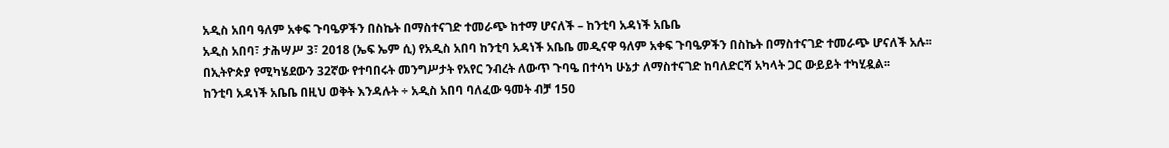አዲስ አበባ ዓለም አቀፍ ጉባዔዎችን በስኬት በማስተናገድ ተመራጭ ከተማ ሆናለች – ከንቲባ አዳነች አቤቤ
አዲስ አበባ፣ ታሕሣሥ 3፣ 2018 (ኤፍ ኤም ሲ) የአዲስ አበባ ከንቲባ አዳነች አቤቤ መዲናዋ ዓለም አቀፍ ጉባዔዎችን በስኬት በማስተናገድ ተመራጭ ሆናለች አሉ፡፡
በኢትዮጵያ የሚካሄደውን 32ኛው የተባበሩት መንግሥታት የአየር ንብረት ለውጥ ጉባዔ በተሳካ ሁኔታ ለማስተናገድ ከባለድርሻ አካላት ጋር ውይይት ተካሂዷል፡፡
ከንቲባ አዳነች አቤቤ በዚህ ወቅት እንዳሉት ÷ አዲስ አበባ ባለፈው ዓመት ብቻ 150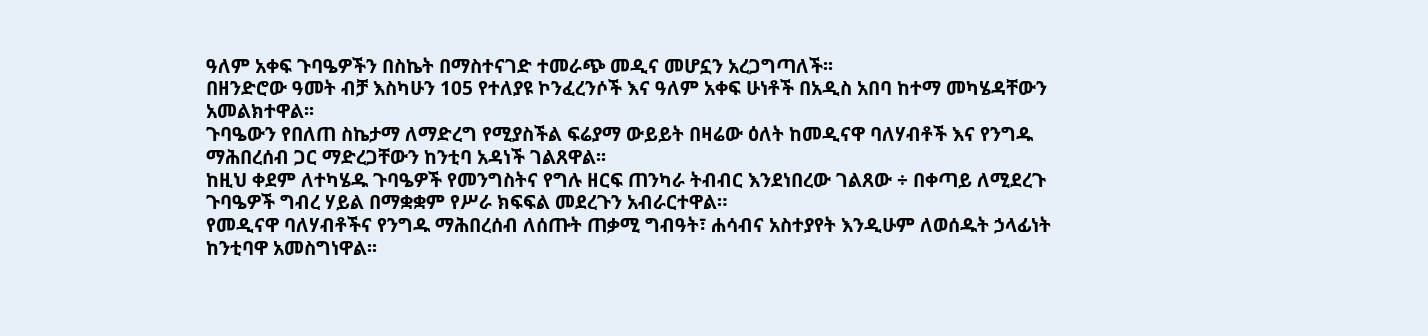ዓለም አቀፍ ጉባዔዎችን በስኬት በማስተናገድ ተመራጭ መዲና መሆኗን አረጋግጣለች፡፡
በዘንድሮው ዓመት ብቻ እስካሁን 105 የተለያዩ ኮንፈረንሶች እና ዓለም አቀፍ ሁነቶች በአዲስ አበባ ከተማ መካሄዳቸውን አመልክተዋል፡፡
ጉባዔውን የበለጠ ስኬታማ ለማድረግ የሚያስችል ፍሬያማ ውይይት በዛሬው ዕለት ከመዲናዋ ባለሃብቶች እና የንግዱ ማሕበረሰብ ጋር ማድረጋቸውን ከንቲባ አዳነች ገልጸዋል፡፡
ከዚህ ቀደም ለተካሄዱ ጉባዔዎች የመንግስትና የግሉ ዘርፍ ጠንካራ ትብብር እንደነበረው ገልጸው ÷ በቀጣይ ለሚደረጉ ጉባዔዎች ግብረ ሃይል በማቋቋም የሥራ ክፍፍል መደረጉን አብራርተዋል።
የመዲናዋ ባለሃብቶችና የንግዱ ማሕበረሰብ ለሰጡት ጠቃሚ ግብዓት፣ ሐሳብና አስተያየት እንዲሁም ለወሰዱት ኃላፊነት ከንቲባዋ አመስግነዋል፡፡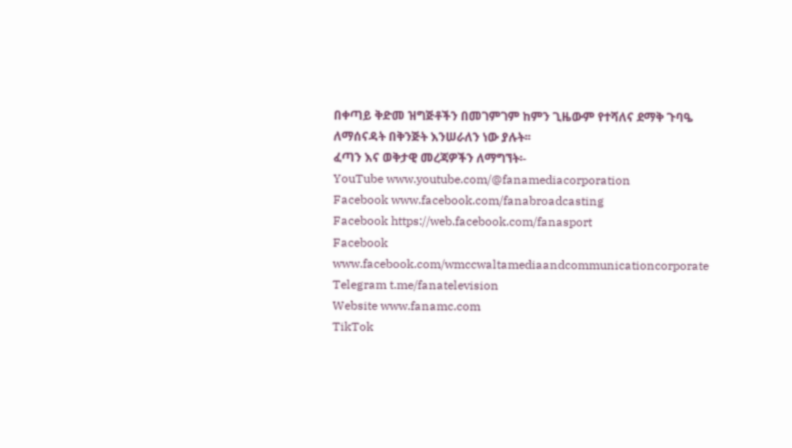በቀጣይ ቅድመ ዝግጅቶችን በመገምገም ከምን ጊዜውም የተሻለና ደማቅ ጉባዔ ለማሰናዳት በቅንጅት እንሠራለን ነው ያሉት፡፡
ፈጣን እና ወቅታዊ መረጃዎችን ለማግኘት፡-
YouTube www.youtube.com/@fanamediacorporation
Facebook www.facebook.com/fanabroadcasting
Facebook https://web.facebook.com/fanasport
Facebook www.facebook.com/wmccwaltamediaandcommunicationcorporate
Telegram t.me/fanatelevision
Website www.fanamc.com
TikTok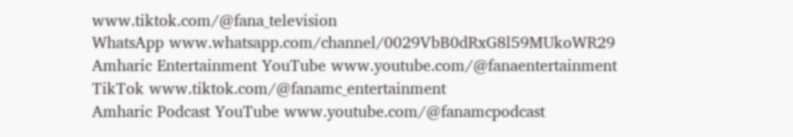www.tiktok.com/@fana_television
WhatsApp www.whatsapp.com/channel/0029VbB0dRxG8l59MUkoWR29
Amharic Entertainment YouTube www.youtube.com/@fanaentertainment
TikTok www.tiktok.com/@fanamc_entertainment
Amharic Podcast YouTube www.youtube.com/@fanamcpodcast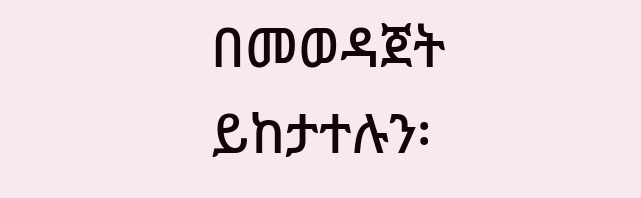በመወዳጀት ይከታተሉን፡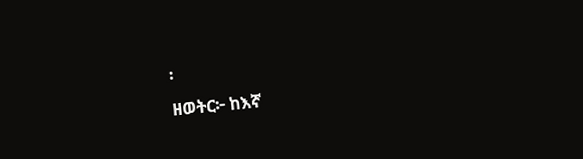፡
ዘወትር፦ ከእኛ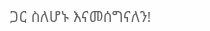ጋር ስለሆኑ እናመሰግናለን!